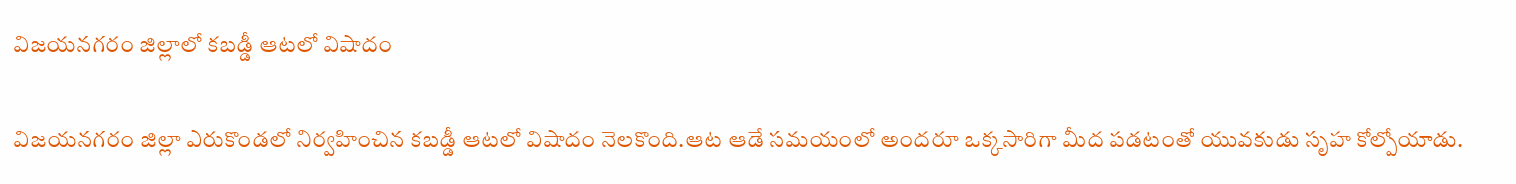విజయనగరం జిల్లాలో కబడ్డీ ఆటలో విషాదం

విజయనగరం జిల్లా ఎరుకొండలో నిర్వహించిన కబడ్డీ ఆటలో విషాదం నెలకొంది.ఆట ఆడే సమయంలో అందరూ ఒక్కసారిగా మీద పడటంతో యువకుడు సృహ కోల్పోయాడు.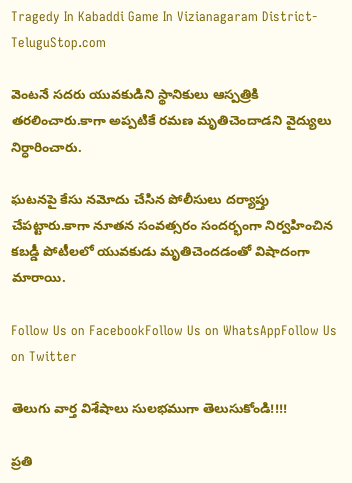Tragedy In Kabaddi Game In Vizianagaram District-TeluguStop.com

వెంటనే సదరు యువకుడిని స్థానికులు ఆస్పత్రికి తరలించారు.కాగా అప్పటికే రమణ మృతిచెందాడని వైద్యులు నిర్ధారించారు.

ఘటనపై కేసు నమోదు చేసిన పోలీసులు దర్యాప్తు చేపట్టారు.కాగా నూతన సంవత్సరం సందర్భంగా నిర్వహించిన కబడ్డీ పోటీలలో యువకుడు మృతిచెందడంతో విషాదంగా మారాయి.

Follow Us on FacebookFollow Us on WhatsAppFollow Us on Twitter

తెలుగు వార్త విశేషాలు సులభముగా తెలుసుకోండి!!!!

ప్రతి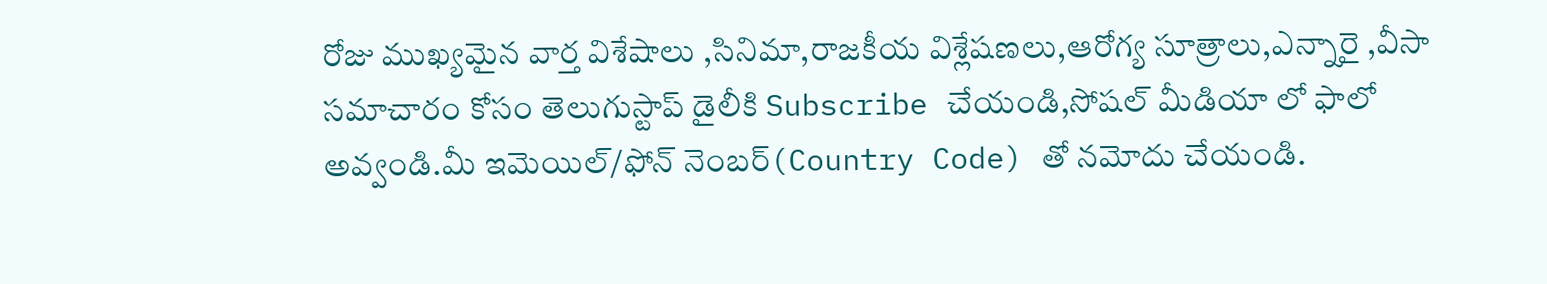రోజు ముఖ్యమైన వార్త విశేషాలు ,సినిమా,రాజకీయ విశ్లేషణలు,ఆరోగ్య సూత్రాలు,ఎన్నారై ,వీసా సమాచారం కోసం తెలుగుస్టాప్ డైలీకి Subscribe చేయండి,సోషల్ మీడియా లో ఫాలో అవ్వండి.మీ ఇమెయిల్/ఫోన్ నెంబర్(Country Code) తో నమోదు చేయండి.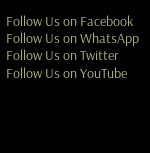Follow Us on Facebook Follow Us on WhatsApp  Follow Us on Twitter Follow Us on YouTube